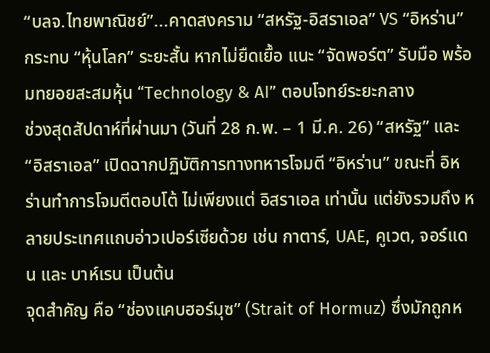“บลจ.ไทยพาณิชย์”...คาดสงคราม “สหรัฐ-อิสราเอล” VS “อิหร่าน” กระทบ “หุ้นโลก” ระยะสั้น หากไม่ยืดเยื้อ แนะ “จัดพอร์ต” รับมือ พร้อมทยอยสะสมหุ้น “Technology & AI” ตอบโจทย์ระยะกลาง
ช่วงสุดสัปดาห์ที่ผ่านมา (วันที่ 28 ก.พ. – 1 มี.ค. 26) “สหรัฐ” และ “อิสราเอล” เปิดฉากปฏิบัติการทางทหารโจมตี “อิหร่าน” ขณะที่ อิหร่านทำการโจมตีตอบโต้ ไม่เพียงแต่ อิสราเอล เท่านั้น แต่ยังรวมถึง หลายประเทศแถบอ่าวเปอร์เซียด้วย เช่น กาตาร์, UAE, คูเวต, จอร์แดน และ บาห์เรน เป็นต้น
จุดสำคัญ คือ “ช่องแคบฮอร์มุซ” (Strait of Hormuz) ซึ่งมักถูกห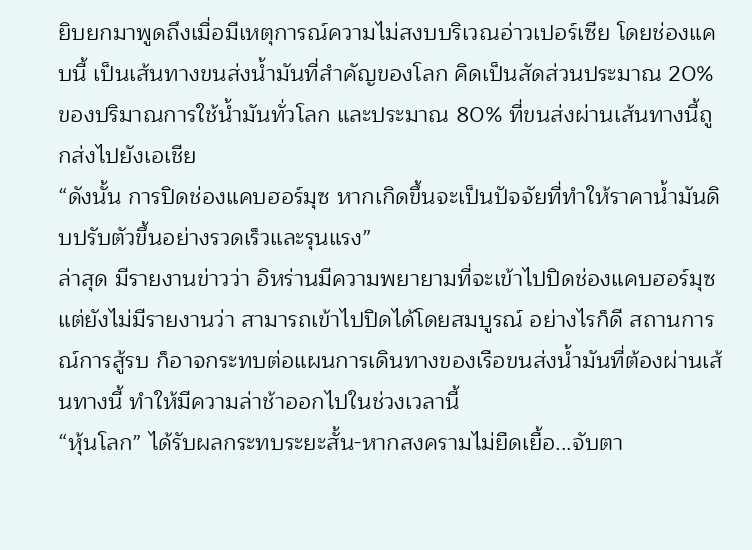ยิบยกมาพูดถึงเมื่อมีเหตุการณ์ความไม่สงบบริเวณอ่าวเปอร์เซีย โดยช่องแคบนี้ เป็นเส้นทางขนส่งน้ำมันที่สำคัญของโลก คิดเป็นสัดส่วนประมาณ 20% ของปริมาณการใช้น้ำมันทั่วโลก และประมาณ 80% ที่ขนส่งผ่านเส้นทางนี้ถูกส่งไปยังเอเชีย
“ดังนั้น การปิดช่องแคบฮอร์มุซ หากเกิดขึ้นจะเป็นปัจจัยที่ทำให้ราคาน้ำมันดิบปรับตัวขึ้นอย่างรวดเร็วและรุนแรง”
ล่าสุด มีรายงานข่าวว่า อิหร่านมีความพยายามที่จะเข้าไปปิดช่องแคบฮอร์มุซ แต่ยังไม่มีรายงานว่า สามารถเข้าไปปิดได้โดยสมบูรณ์ อย่างไรก็ดี สถานการณ์การสู้รบ ก็อาจกระทบต่อแผนการเดินทางของเรือขนส่งน้ำมันที่ต้องผ่านเส้นทางนี้ ทำให้มีความล่าช้าออกไปในช่วงเวลานี้
“หุ้นโลก” ได้รับผลกระทบระยะสั้น-หากสงครามไม่ยืดเยื้อ...จับตา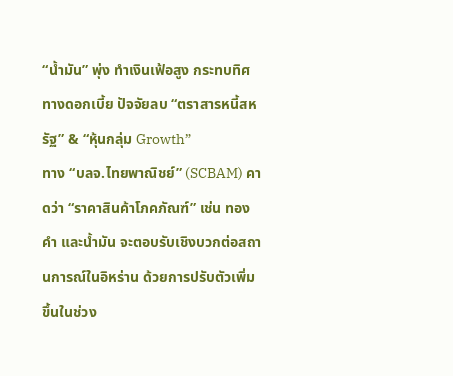“น้ำมัน” พุ่ง ทำเงินเฟ้อสูง กระทบทิศทางดอกเบี้ย ปัจจัยลบ “ตราสารหนี้สหรัฐ” & “หุ้นกลุ่ม Growth”
ทาง “บลจ.ไทยพาณิชย์” (SCBAM) คาดว่า “ราคาสินค้าโภคภัณฑ์” เช่น ทองคำ และน้ำมัน จะตอบรับเชิงบวกต่อสถานการณ์ในอิหร่าน ด้วยการปรับตัวเพิ่มขึ้นในช่วง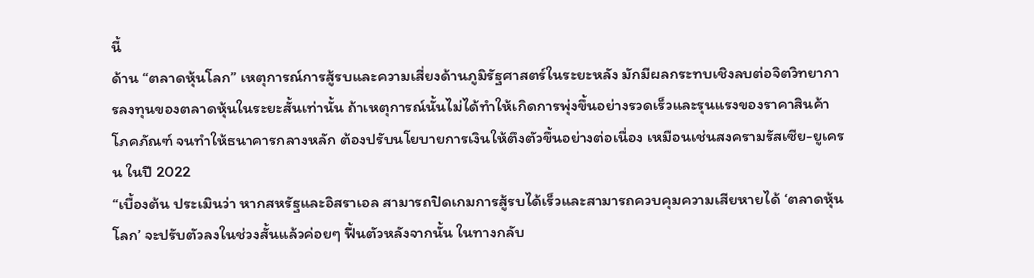นี้
ด้าน “ตลาดหุ้นโลก” เหตุการณ์การสู้รบและความเสี่ยงด้านภูมิรัฐศาสตร์ในระยะหลัง มักมีผลกระทบเชิงลบต่อจิตวิทยาการลงทุนของตลาดหุ้นในระยะสั้นเท่านั้น ถ้าเหตุการณ์นั้นไม่ได้ทำให้เกิดการพุ่งขึ้นอย่างรวดเร็วและรุนแรงของราคาสินค้าโภคภัณฑ์ จนทำให้ธนาคารกลางหลัก ต้องปรับนโยบายการเงินให้ตึงตัวขึ้นอย่างต่อเนื่อง เหมือนเช่นสงครามรัสเซีย-ยูเครน ในปี 2022
“เบื้องต้น ประเมินว่า หากสหรัฐและอิสราเอล สามารถปิดเกมการสู้รบได้เร็วและสามารถควบคุมความเสียหายได้ ‘ตลาดหุ้นโลก’ จะปรับตัวลงในช่วงสั้นแล้วค่อยๆ ฟื้นตัวหลังจากนั้น ในทางกลับ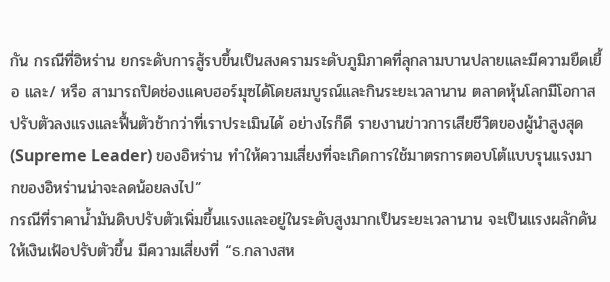กัน กรณีที่อิหร่าน ยกระดับการสู้รบขึ้นเป็นสงครามระดับภูมิภาคที่ลุกลามบานปลายและมีความยืดเยื้อ และ/ หรือ สามารถปิดช่องแคบฮอร์มุซได้โดยสมบูรณ์และกินระยะเวลานาน ตลาดหุ้นโลกมีโอกาสปรับตัวลงแรงและฟื้นตัวช้ากว่าที่เราประเมินได้ อย่างไรก็ดี รายงานข่าวการเสียชีวิตของผู้นำสูงสุด (Supreme Leader) ของอิหร่าน ทำให้ความเสี่ยงที่จะเกิดการใช้มาตรการตอบโต้แบบรุนแรงมากของอิหร่านน่าจะลดน้อยลงไป”
กรณีที่ราคาน้ำมันดิบปรับตัวเพิ่มขึ้นแรงและอยู่ในระดับสูงมากเป็นระยะเวลานาน จะเป็นแรงผลักดันให้เงินเฟ้อปรับตัวขึ้น มีความเสี่ยงที่ “ธ.กลางสห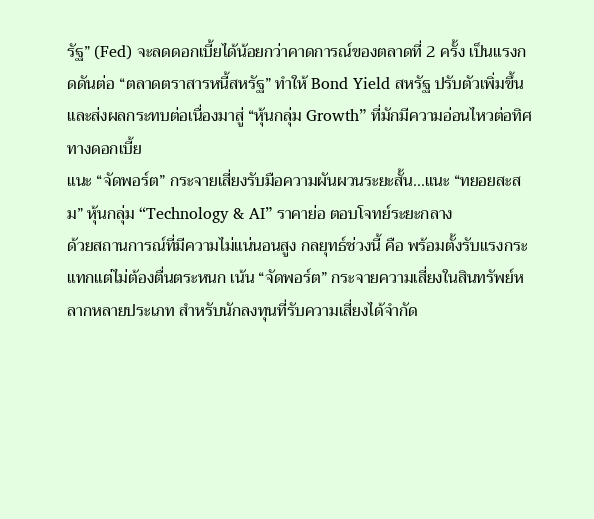รัฐ” (Fed) จะลดดอกเบี้ยได้น้อยกว่าคาดการณ์ของตลาดที่ 2 ครั้ง เป็นแรงกดดันต่อ “ตลาดตราสารหนี้สหรัฐ” ทำให้ Bond Yield สหรัฐ ปรับตัวเพิ่มขึ้น และส่งผลกระทบต่อเนื่องมาสู่ “หุ้นกลุ่ม Growth” ที่มักมีความอ่อนไหวต่อทิศทางดอกเบี้ย
แนะ “จัดพอร์ต” กระจายเสี่ยงรับมือความผันผวนระยะสั้น...แนะ “ทยอยสะสม” หุ้นกลุ่ม “Technology & AI” ราคาย่อ ตอบโจทย์ระยะกลาง
ด้วยสถานการณ์ที่มีความไม่แน่นอนสูง กลยุทธ์ช่วงนี้ คือ พร้อมตั้งรับแรงกระแทกแต่ไม่ต้องตื่นตระหนก เน้น “จัดพอร์ต” กระจายความเสี่ยงในสินทรัพย์หลากหลายประเภท สำหรับนักลงทุนที่รับความเสี่ยงได้จำกัด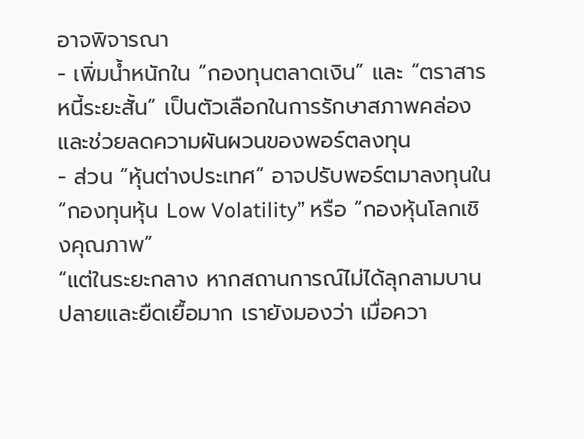อาจพิจารณา
- เพิ่มน้ำหนักใน “กองทุนตลาดเงิน” และ “ตราสารหนี้ระยะสั้น” เป็นตัวเลือกในการรักษาสภาพคล่องและช่วยลดความผันผวนของพอร์ตลงทุน
- ส่วน “หุ้นต่างประเทศ” อาจปรับพอร์ตมาลงทุนใน “กองทุนหุ้น Low Volatility” หรือ “กองหุ้นโลกเชิงคุณภาพ”
“แต่ในระยะกลาง หากสถานการณ์ไม่ได้ลุกลามบานปลายและยืดเยื้อมาก เรายังมองว่า เมื่อควา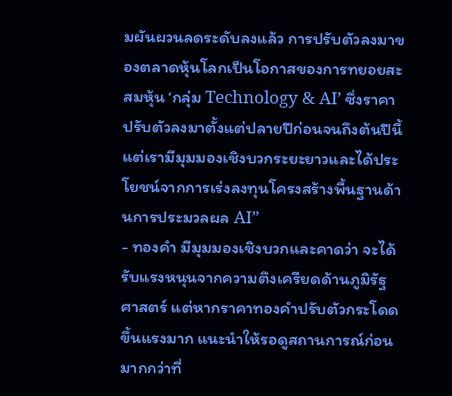มผันผวนลดระดับลงแล้ว การปรับตัวลงมาของตลาดหุ้นโลกเป็นโอกาสของการทยอยสะสมหุ้น ‘กลุ่ม Technology & AI’ ซึ่งราคาปรับตัวลงมาตั้งแต่ปลายปีก่อนจนถึงต้นปีนี้ แต่เรามีมุมมองเชิงบวกระยะยาวและได้ประโยชน์จากการเร่งลงทุนโครงสร้างพื้นฐานด้านการประมวลผล AI”
- ทองคำ มีมุมมองเชิงบวกและคาดว่า จะได้รับแรงหนุนจากความตึงเครียดด้านภูมิรัฐศาสตร์ แต่หากราคาทองคำปรับตัวกระโดดขึ้นแรงมาก แนะนำให้รอดูสถานการณ์ก่อน มากกว่าที่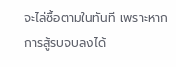จะไล่ซื้อตามในทันที เพราะหากการสู้รบจบลงได้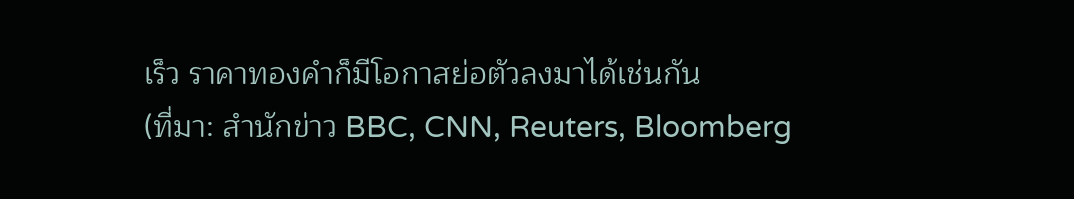เร็ว ราคาทองคำก็มีโอกาสย่อตัวลงมาได้เช่นกัน
(ที่มา: สำนักข่าว BBC, CNN, Reuters, Bloomberg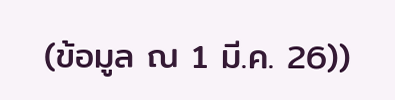(ข้อมูล ณ 1 มี.ค. 26))